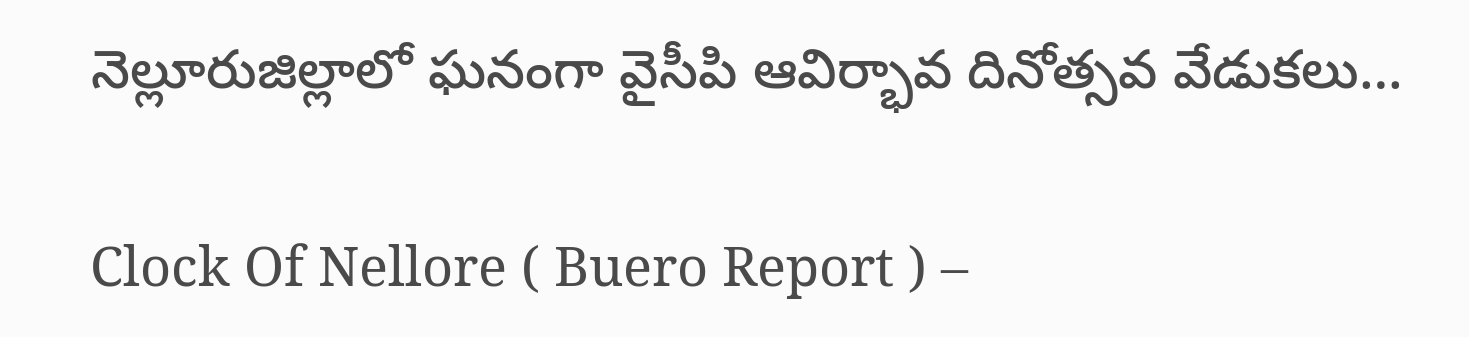నెల్లూరుజిల్లాలో ఘనంగా వైసీపి ఆవిర్భావ దినోత్సవ వేడుకలు…

Clock Of Nellore ( Buero Report ) –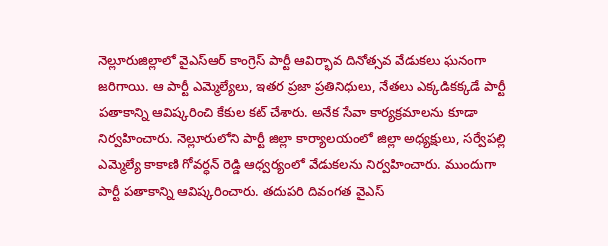నెల్లూరుజిల్లాలో వైఎస్ఆర్ కాంగ్రెస్ పార్టీ ఆవిర్భావ దినోత్సవ వేడుకలు ఘనంగా జరిగాయి. ఆ పార్టీ ఎమ్మెల్యేలు, ఇతర ప్రజా ప్రతినిధులు, నేతలు ఎక్కడికక్కడే పార్టీ పతాకాన్ని ఆవిష్కరించి కేకుల కట్ చేశారు. అనేక సేవా కార్యక్రమాలను కూడా నిర్వహించారు. నెల్లూరులోని పార్టీ జిల్లా కార్యాలయంలో జిల్లా అధ్యక్షులు, సర్వేపల్లి ఎమ్మెల్యే కాకాణి గోవర్ధన్ రెడ్డి ఆధ్వర్యంలో వేడుకలను నిర్వహించారు. ముందుగా పార్టీ పతాకాన్ని ఆవిష్కరించారు. తదుపరి దివంగత వైఎస్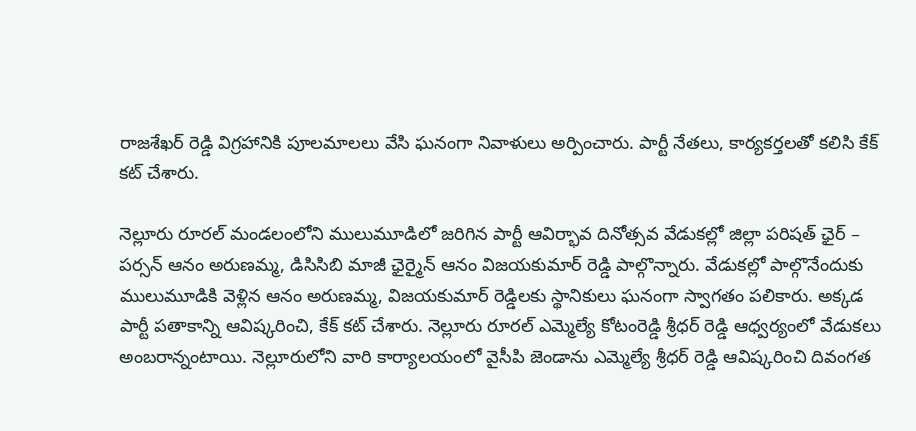రాజశేఖర్ రెడ్డి విగ్రహానికి పూలమాలలు వేసి ఘనంగా నివాళులు అర్పించారు. పార్టీ నేతలు, కార్యకర్తలతో కలిసి కేక్ కట్ చేశారు.

నెల్లూరు రూరల్ మండలంలోని ములుమూడిలో జరిగిన పార్టీ ఆవిర్భావ దినోత్సవ వేడుకల్లో జిల్లా పరిషత్ ఛైర్ – పర్సన్ ఆనం అరుణమ్మ, డిసిసిబి మాజీ ఛైర్మైన్ ఆనం విజయకుమార్ రెడ్డి పాల్గొన్నారు. వేడుకల్లో పాల్గొనేందుకు ములుమూడికి వెళ్లిన ఆనం అరుణమ్మ, విజయకుమార్ రెడ్డిలకు స్థానికులు ఘనంగా స్వాగతం పలికారు. అక్కడ పార్టీ పతాకాన్ని ఆవిష్కరించి, కేక్ కట్ చేశారు. నెల్లూరు రూరల్ ఎమ్మెల్యే కోటంరెడ్డి శ్రీధర్ రెడ్డి ఆధ్వర్యంలో వేడుకలు అంబరాన్నంటాయి. నెల్లూరులోని వారి కార్యాలయంలో వైసీపి జెండాను ఎమ్మెల్యే శ్రీధర్ రెడ్డి ఆవిష్కరించి దివంగత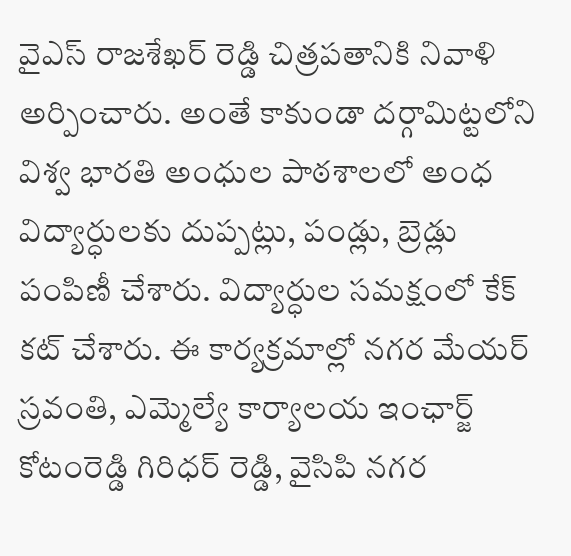వైఎస్ రాజశేఖర్ రెడ్డి చిత్రపతానికి నివాళి అర్పించారు. అంతే కాకుండా దర్గామిట్టలోని విశ్వ భారతి అంధుల పాఠశాలలో అంధ విద్యార్ధులకు దుప్పట్లు, పండ్లు, బ్రెడ్లు పంపిణీ చేశారు. విద్యార్ధుల సమక్షంలో కేక్ కట్ చేశారు. ఈ కార్యక్రమాల్లో నగర మేయర్ స్రవంతి, ఎమ్మెల్యే కార్యాలయ ఇంఛార్జ్ కోటంరెడ్డి గిరిధర్ రెడ్డి, వైసిపి నగర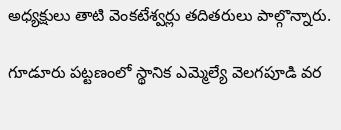అధ్యక్షులు తాటి వెంకటేశ్వర్లు తదితరులు పాల్గొన్నారు.

గూడూరు పట్టణంలో స్థానిక ఎమ్మెల్యే వెలగపూడి వర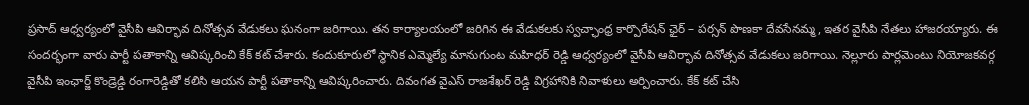ప్రసాద్ ఆధ్వర్యంలో వైసీపి ఆవిర్భావ దినోత్సవ వేడుకలు ఘనంగా జరిగాయి. తన కార్యాలయంలో జరిగిన ఈ వేడుకలకు స్వచ్ఛాంధ్ర కార్పొరేషన్ ఛైర్ – పర్సన్ పొణకా దేవసేనమ్మ, ఇతర వైసీపి నేతలు హాజరయ్యారు. ఈ సందర్భంగా వారు పార్టీ పతాకాన్ని ఆవిష్కరించి కేక్ కట్ చేశారు. కందుకూరులో స్థానిక ఎమ్మెల్యే మానుగుంట మహిధర్ రెడ్డి ఆధ్వర్యంలో వైసీపి ఆవిర్భావ దినోత్సవ వేడుకలు జరిగాయి. నెల్లూరు పార్లమెంటు నియోజకవర్గ వైసీపి ఇంఛార్జ్ కొండ్రెడ్డి రంగారెడ్డితో కలిసి ఆయన పార్టీ పతాకాన్ని ఆవిష్కరించారు. దివంగత వైఎస్ రాజశేఖర్ రెడ్డి విగ్రహానికి నివాళులు అర్పించారు. కేక్ కట్ చేసి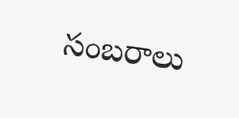సంబరాలు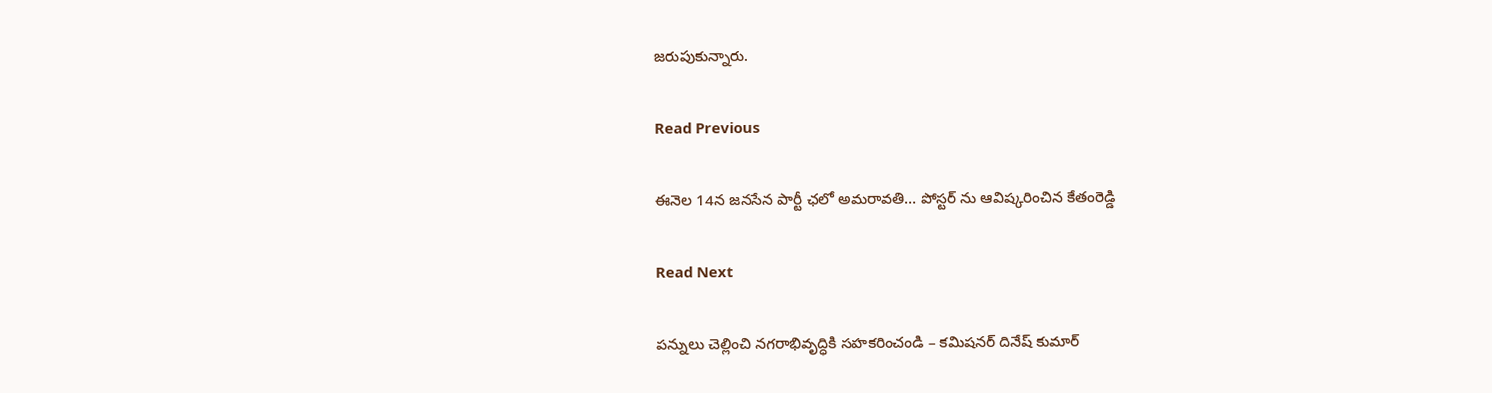జరుపుకున్నారు.

Read Previous

ఈనెల 14న జనసేన పార్టీ ఛలో అమరావతి… పోస్టర్ ను ఆవిష్కరించిన కేతంరెడ్డి

Read Next

పన్నులు చెల్లించి నగరాభివృద్ధికి సహకరించండి – కమిషనర్ దినేష్ కుమార్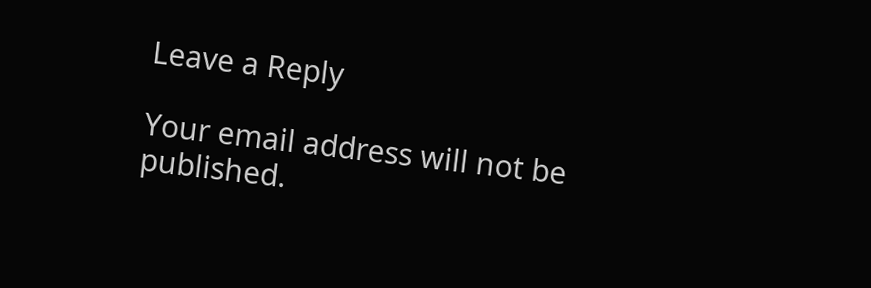Leave a Reply

Your email address will not be published.